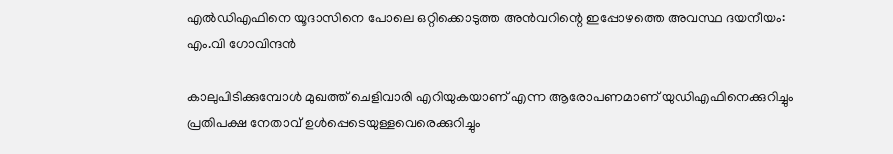എല്‍ഡിഎഫിനെ യൂദാസിനെ പോലെ ഒറ്റിക്കൊടുത്ത അന്‍വറിന്റെ ഇപ്പോഴത്തെ അവസ്ഥ ദയനീയം: എം.വി ഗോവിന്ദന്‍

കാലുപിടിക്കുമ്പോള്‍ മുഖത്ത് ചെളിവാരി എറിയുകയാണ് എന്ന ആരോപണമാണ് യുഡിഎഫിനെക്കുറിച്ചും പ്രതിപക്ഷ നേതാവ് ഉള്‍പ്പെടെയുള്ളവെരെക്കുറിച്ചും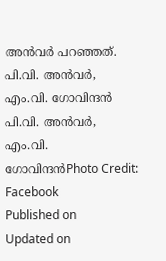അന്‍വര്‍ പറഞ്ഞത്.
പി.വി. അൻവർ, എം.വി. ഗോവിന്ദൻ
പി.വി. അൻവർ, എം.വി. ഗോവിന്ദൻPhoto Credit: Facebook
Published on
Updated on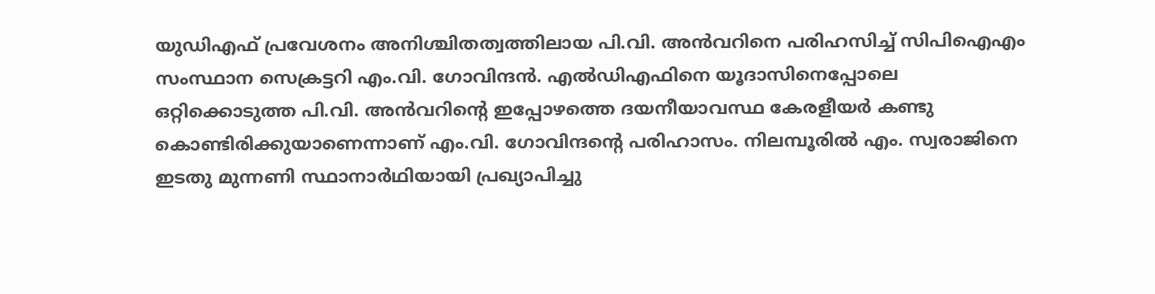യുഡിഎഫ് പ്രവേശനം അനിശ്ചിതത്വത്തിലായ പി.വി. അന്‍വറിനെ പരിഹസിച്ച് സിപിഐഎം സംസ്ഥാന സെക്രട്ടറി എം.വി. ഗോവിന്ദന്‍. എല്‍ഡിഎഫിനെ യൂദാസിനെപ്പോലെ ഒറ്റിക്കൊടുത്ത പി.വി. അന്‍വറിന്റെ ഇപ്പോഴത്തെ ദയനീയാവസ്ഥ കേരളീയര്‍ കണ്ടു കൊണ്ടിരിക്കുയാണെന്നാണ് എം.വി. ഗോവിന്ദന്റെ പരിഹാസം. നിലമ്പൂരില്‍ എം. സ്വരാജിനെ ഇടതു മുന്നണി സ്ഥാനാര്‍ഥിയായി പ്രഖ്യാപിച്ചു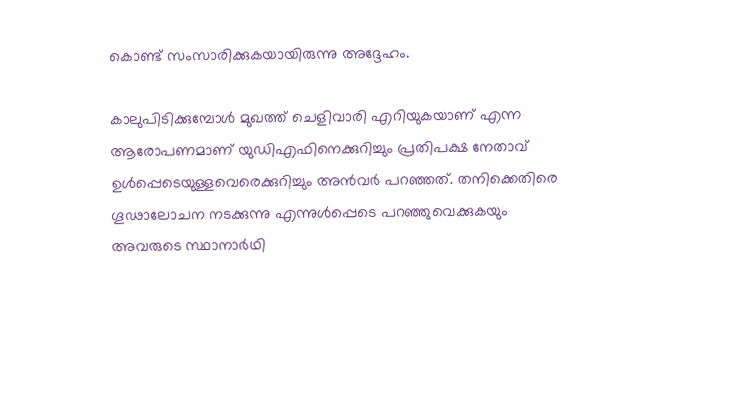കൊണ്ട് സംസാരിക്കുകയായിരുന്നു അദ്ദേഹം.

കാലുപിടിക്കുമ്പോള്‍ മുഖത്ത് ചെളിവാരി എറിയുകയാണ് എന്ന ആരോപണമാണ് യുഡിഎഫിനെക്കുറിച്ചും പ്രതിപക്ഷ നേതാവ് ഉള്‍പ്പെടെയുള്ളവെരെക്കുറിച്ചും അന്‍വര്‍ പറഞ്ഞത്. തനിക്കെതിരെ ഗൂഢാലോചന നടക്കുന്നു എന്നുള്‍പ്പെടെ പറഞ്ഞുവെക്കുകയും അവരുടെ സ്ഥാനാര്‍ഥി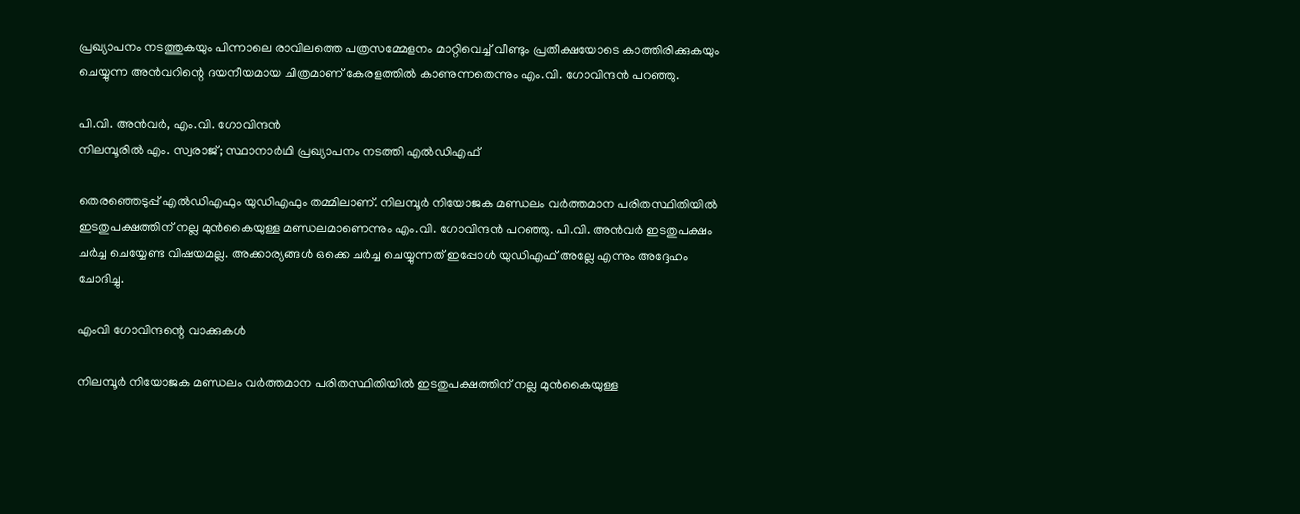പ്രഖ്യാപനം നടത്തുകയും പിന്നാലെ രാവിലത്തെ പത്രസമ്മേളനം മാറ്റിവെച്ച് വീണ്ടും പ്രതീക്ഷയോടെ കാത്തിരിക്കുകയും ചെയ്യുന്ന അന്‍വറിന്റെ ദയനീയമായ ചിത്രമാണ് കേരളത്തില്‍ കാണുന്നതെന്നും എം.വി. ഗോവിന്ദന്‍ പറഞ്ഞു.

പി.വി. അൻവർ, എം.വി. ഗോവിന്ദൻ
നിലമ്പൂരിൽ എം. സ്വരാജ്; സ്ഥാനാർഥി പ്രഖ്യാപനം നടത്തി എൽഡിഎഫ്

തെരഞ്ഞെടുപ്പ് എല്‍ഡിഎഫും യുഡിഎഫും തമ്മിലാണ്. നിലമ്പൂര്‍ നിയോജക മണ്ഡലം വര്‍ത്തമാന പരിതസ്ഥിതിയില്‍ ഇടതുപക്ഷത്തിന് നല്ല മുന്‍കൈയുള്ള മണ്ഡലമാണെന്നും എം.വി. ഗോവിന്ദന്‍ പറഞ്ഞു. പി.വി. അന്‍വര്‍ ഇടതുപക്ഷം ചര്‍ച്ച ചെയ്യേണ്ട വിഷയമല്ല. അക്കാര്യങ്ങള്‍ ഒക്കെ ചര്‍ച്ച ചെയ്യുന്നത് ഇപ്പോള്‍ യുഡിഎഫ് അല്ലേ എന്നും അദ്ദേഹം ചോദിച്ചു.

എംവി ഗോവിന്ദന്റെ വാക്കുകള്‍

നിലമ്പൂര്‍ നിയോജക മണ്ഡലം വര്‍ത്തമാന പരിതസ്ഥിതിയില്‍ ഇടതുപക്ഷത്തിന് നല്ല മുന്‍കൈയുള്ള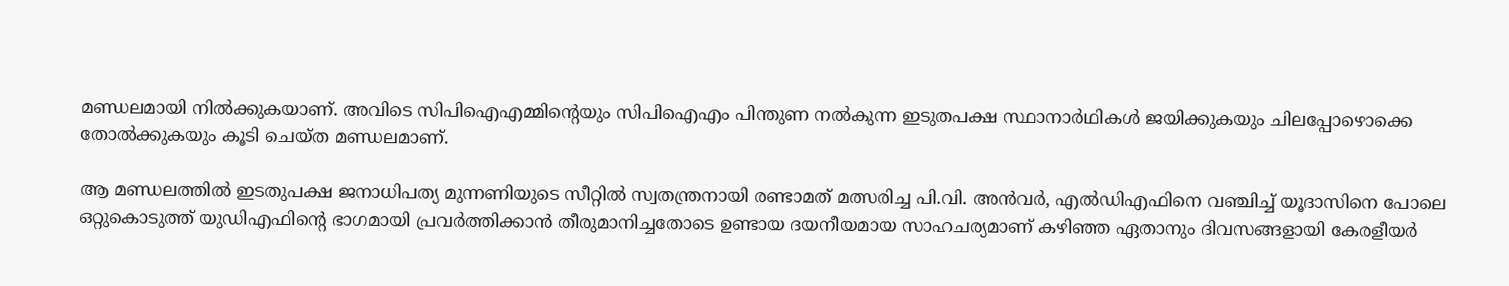മണ്ഡലമായി നില്‍ക്കുകയാണ്. അവിടെ സിപിഐഎമ്മിന്റെയും സിപിഐഎം പിന്തുണ നല്‍കുന്ന ഇടുതപക്ഷ സ്ഥാനാര്‍ഥികള്‍ ജയിക്കുകയും ചിലപ്പോഴൊക്കെ തോല്‍ക്കുകയും കൂടി ചെയ്ത മണ്ഡലമാണ്.

ആ മണ്ഡലത്തില്‍ ഇടതുപക്ഷ ജനാധിപത്യ മുന്നണിയുടെ സീറ്റില്‍ സ്വതന്ത്രനായി രണ്ടാമത് മത്സരിച്ച പി.വി. അന്‍വര്‍, എല്‍ഡിഎഫിനെ വഞ്ചിച്ച് യൂദാസിനെ പോലെ ഒറ്റുകൊടുത്ത് യുഡിഎഫിന്റെ ഭാഗമായി പ്രവര്‍ത്തിക്കാൻ തീരുമാനിച്ചതോടെ ഉണ്ടായ ദയനീയമായ സാഹചര്യമാണ് കഴിഞ്ഞ ഏതാനും ദിവസങ്ങളായി കേരളീയര്‍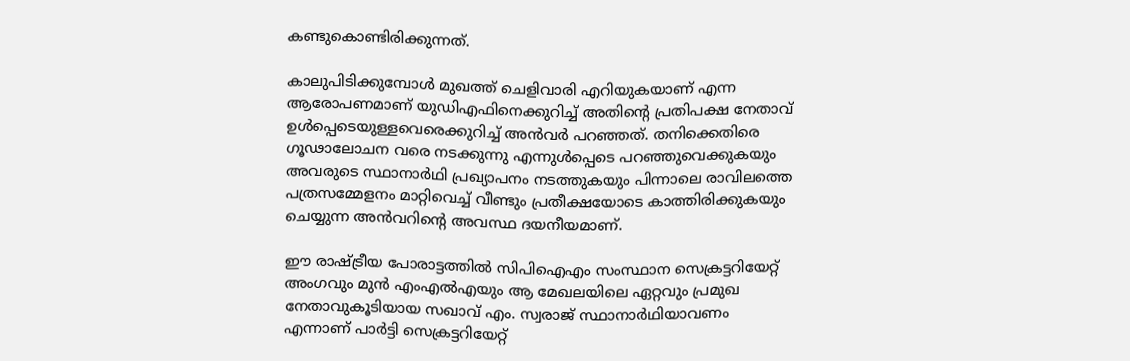കണ്ടുകൊണ്ടിരിക്കുന്നത്.

കാലുപിടിക്കുമ്പോള്‍ മുഖത്ത് ചെളിവാരി എറിയുകയാണ് എന്ന ആരോപണമാണ് യുഡിഎഫിനെക്കുറിച്ച് അതിന്റെ പ്രതിപക്ഷ നേതാവ് ഉള്‍പ്പെടെയുള്ളവെരെക്കുറിച്ച് അന്‍വര്‍ പറഞ്ഞത്. തനിക്കെതിരെ ഗൂഢാലോചന വരെ നടക്കുന്നു എന്നുള്‍പ്പെടെ പറഞ്ഞുവെക്കുകയും അവരുടെ സ്ഥാനാര്‍ഥി പ്രഖ്യാപനം നടത്തുകയും പിന്നാലെ രാവിലത്തെ പത്രസമ്മേളനം മാറ്റിവെച്ച് വീണ്ടും പ്രതീക്ഷയോടെ കാത്തിരിക്കുകയും ചെയ്യുന്ന അന്‍വറിന്റെ അവസ്ഥ ദയനീയമാണ്.

ഈ രാഷ്ട്രീയ പോരാട്ടത്തില്‍ സിപിഐഎം സംസ്ഥാന സെക്രട്ടറിയേറ്റ് അംഗവും മുന്‍ എംഎല്‍എയും ആ മേഖലയിലെ ഏറ്റവും പ്രമുഖ നേതാവുകൂടിയായ സഖാവ് എം. സ്വരാജ് സ്ഥാനാര്‍ഥിയാവണം എന്നാണ് പാര്‍ട്ടി സെക്രട്ടറിയേറ്റ്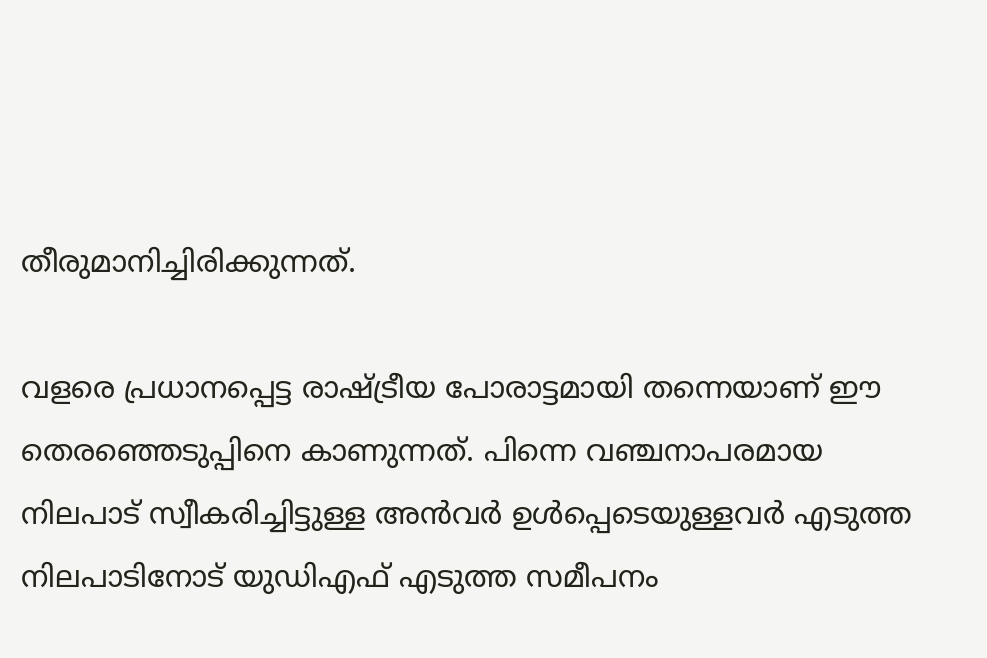തീരുമാനിച്ചിരിക്കുന്നത്.

വളരെ പ്രധാനപ്പെട്ട രാഷ്ട്രീയ പോരാട്ടമായി തന്നെയാണ് ഈ തെരഞ്ഞെടുപ്പിനെ കാണുന്നത്. പിന്നെ വഞ്ചനാപരമായ നിലപാട് സ്വീകരിച്ചിട്ടുള്ള അന്‍വര്‍ ഉള്‍പ്പെടെയുള്ളവര്‍ എടുത്ത നിലപാടിനോട് യുഡിഎഫ് എടുത്ത സമീപനം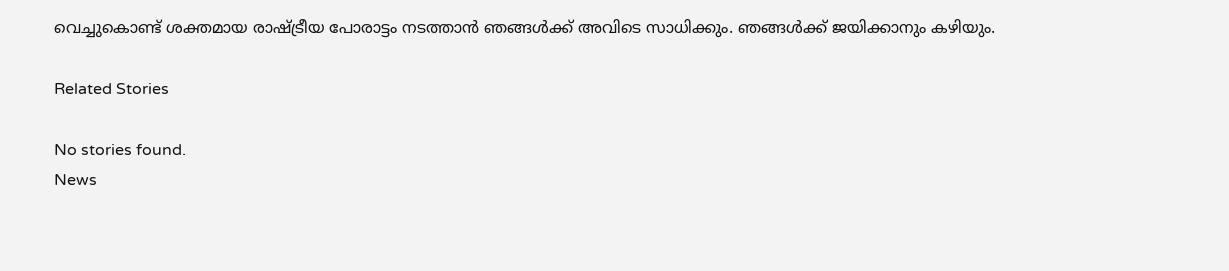വെച്ചുകൊണ്ട് ശക്തമായ രാഷ്ട്രീയ പോരാട്ടം നടത്താന്‍ ഞങ്ങള്‍ക്ക് അവിടെ സാധിക്കും. ഞങ്ങള്‍ക്ക് ജയിക്കാനും കഴിയും.

Related Stories

No stories found.
News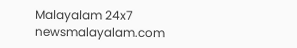Malayalam 24x7
newsmalayalam.com